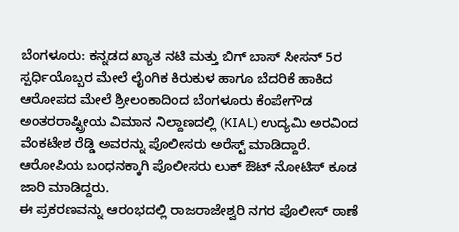ಬೆಂಗಳೂರು: ಕನ್ನಡದ ಖ್ಯಾತ ನಟಿ ಮತ್ತು ಬಿಗ್ ಬಾಸ್ ಸೀಸನ್ 5ರ ಸ್ಪರ್ಧಿಯೊಬ್ಬರ ಮೇಲೆ ಲೈಂಗಿಕ ಕಿರುಕುಳ ಹಾಗೂ ಬೆದರಿಕೆ ಹಾಕಿದ ಆರೋಪದ ಮೇಲೆ ಶ್ರೀಲಂಕಾದಿಂದ ಬೆಂಗಳೂರು ಕೆಂಪೇಗೌಡ ಅಂತರರಾಷ್ಟ್ರೀಯ ವಿಮಾನ ನಿಲ್ದಾಣದಲ್ಲಿ (KIAL) ಉದ್ಯಮಿ ಅರವಿಂದ ವೆಂಕಟೇಶ ರೆಡ್ಡಿ ಅವರನ್ನು ಪೊಲೀಸರು ಅರೆಸ್ಟ್ ಮಾಡಿದ್ದಾರೆ. ಆರೋಪಿಯ ಬಂಧನಕ್ಕಾಗಿ ಪೊಲೀಸರು ಲುಕ್ ಔಟ್ ನೋಟಿಸ್ ಕೂಡ ಜಾರಿ ಮಾಡಿದ್ದರು.
ಈ ಪ್ರಕರಣವನ್ನು ಆರಂಭದಲ್ಲಿ ರಾಜರಾಜೇಶ್ವರಿ ನಗರ ಪೊಲೀಸ್ ಠಾಣೆ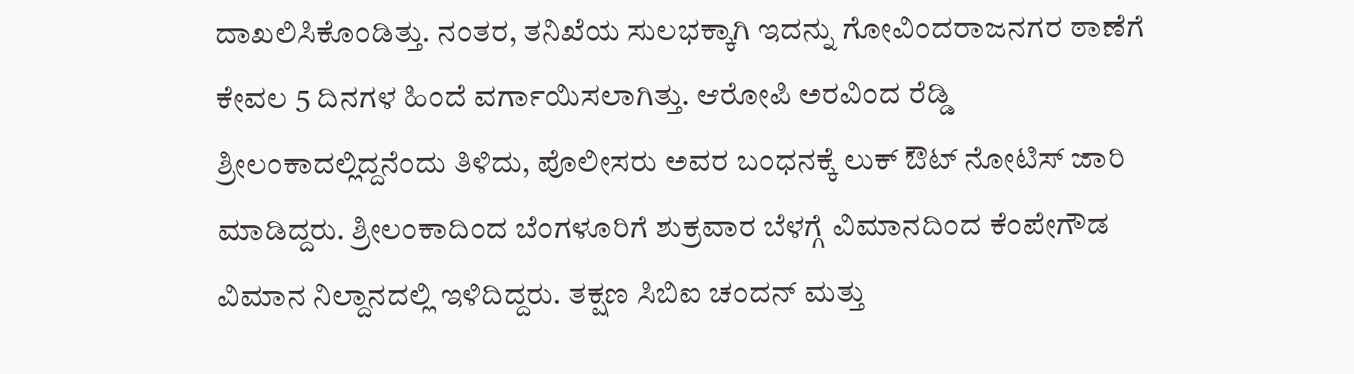ದಾಖಲಿಸಿಕೊಂಡಿತ್ತು. ನಂತರ, ತನಿಖೆಯ ಸುಲಭಕ್ಕಾಗಿ ಇದನ್ನು ಗೋವಿಂದರಾಜನಗರ ಠಾಣೆಗೆ ಕೇವಲ 5 ದಿನಗಳ ಹಿಂದೆ ವರ್ಗಾಯಿಸಲಾಗಿತ್ತು. ಆರೋಪಿ ಅರವಿಂದ ರೆಡ್ಡಿ ಶ್ರೀಲಂಕಾದಲ್ಲಿದ್ದನೆಂದು ತಿಳಿದು, ಪೊಲೀಸರು ಅವರ ಬಂಧನಕ್ಕೆ ಲುಕ್ ಔಟ್ ನೋಟಿಸ್ ಜಾರಿ ಮಾಡಿದ್ದರು. ಶ್ರೀಲಂಕಾದಿಂದ ಬೆಂಗಳೂರಿಗೆ ಶುಕ್ರವಾರ ಬೆಳಗ್ಗೆ ವಿಮಾನದಿಂದ ಕೆಂಪೇಗೌಡ ವಿಮಾನ ನಿಲ್ದಾನದಲ್ಲಿ ಇಳಿದಿದ್ದರು. ತಕ್ಷಣ ಸಿಬಿಐ ಚಂದನ್ ಮತ್ತು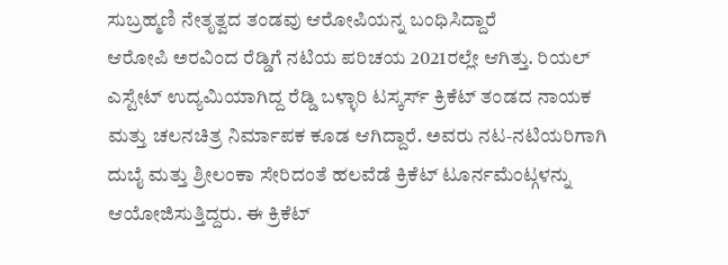ಸುಬ್ರಹ್ಮಣಿ ನೇತೃತ್ವದ ತಂಡವು ಆರೋಪಿಯನ್ನ ಬಂಧಿಸಿದ್ದಾರೆ
ಆರೋಪಿ ಅರವಿಂದ ರೆಡ್ಡಿಗೆ ನಟಿಯ ಪರಿಚಯ 2021ರಲ್ಲೇ ಆಗಿತ್ತು. ರಿಯಲ್ ಎಸ್ಟೇಟ್ ಉದ್ಯಮಿಯಾಗಿದ್ದ ರೆಡ್ಡಿ ಬಳ್ಳಾರಿ ಟಸ್ಕರ್ಸ್ ಕ್ರಿಕೆಟ್ ತಂಡದ ನಾಯಕ ಮತ್ತು ಚಲನಚಿತ್ರ ನಿರ್ಮಾಪಕ ಕೂಡ ಆಗಿದ್ದಾರೆ. ಅವರು ನಟ-ನಟಿಯರಿಗಾಗಿ ದುಬೈ ಮತ್ತು ಶ್ರೀಲಂಕಾ ಸೇರಿದಂತೆ ಹಲವೆಡೆ ಕ್ರಿಕೆಟ್ ಟೂರ್ನಮೆಂಟ್ಗಳನ್ನು ಆಯೋಜಿಸುತ್ತಿದ್ದರು. ಈ ಕ್ರಿಕೆಟ್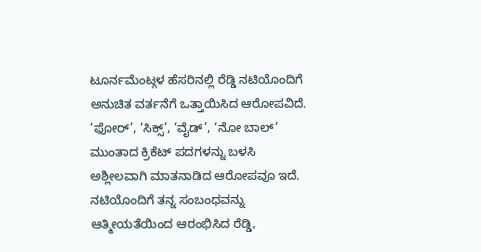ಟೂರ್ನಮೆಂಟ್ಗಳ ಹೆಸರಿನಲ್ಲಿ ರೆಡ್ಡಿ ನಟಿಯೊಂದಿಗೆ ಅನುಚಿತ ವರ್ತನೆಗೆ ಒತ್ತಾಯಿಸಿದ ಆರೋಪವಿದೆ. ‘ಫೋರ್’, ‘ಸಿಕ್ಸ್’, ‘ವೈಡ್’, ‘ನೋ ಬಾಲ್’ ಮುಂತಾದ ಕ್ರಿಕೆಟ್ ಪದಗಳನ್ನು ಬಳಸಿ ಅಶ್ಲೀಲವಾಗಿ ಮಾತನಾಡಿದ ಆರೋಪವೂ ಇದೆ.
ನಟಿಯೊಂದಿಗೆ ತನ್ನ ಸಂಬಂಧವನ್ನು ಆತ್ಮೀಯತೆಯಿಂದ ಆರಂಭಿಸಿದ ರೆಡ್ಡಿ,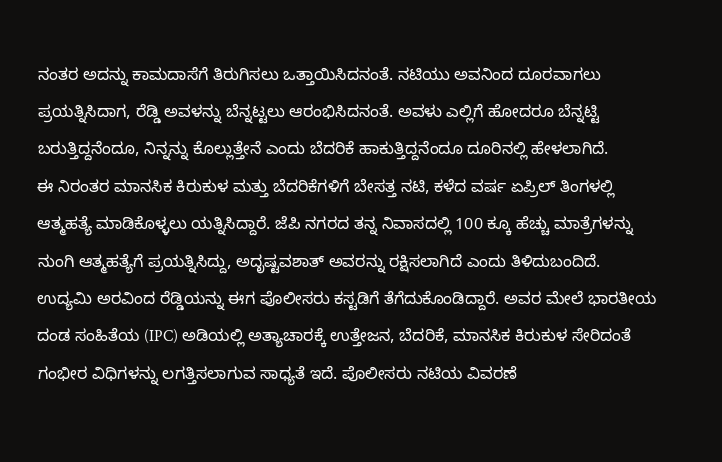ನಂತರ ಅದನ್ನು ಕಾಮದಾಸೆಗೆ ತಿರುಗಿಸಲು ಒತ್ತಾಯಿಸಿದನಂತೆ. ನಟಿಯು ಅವನಿಂದ ದೂರವಾಗಲು ಪ್ರಯತ್ನಿಸಿದಾಗ, ರೆಡ್ಡಿ ಅವಳನ್ನು ಬೆನ್ನಟ್ಟಲು ಆರಂಭಿಸಿದನಂತೆ. ಅವಳು ಎಲ್ಲಿಗೆ ಹೋದರೂ ಬೆನ್ನಟ್ಟಿ ಬರುತ್ತಿದ್ದನೆಂದೂ, ನಿನ್ನನ್ನು ಕೊಲ್ಲುತ್ತೇನೆ ಎಂದು ಬೆದರಿಕೆ ಹಾಕುತ್ತಿದ್ದನೆಂದೂ ದೂರಿನಲ್ಲಿ ಹೇಳಲಾಗಿದೆ.
ಈ ನಿರಂತರ ಮಾನಸಿಕ ಕಿರುಕುಳ ಮತ್ತು ಬೆದರಿಕೆಗಳಿಗೆ ಬೇಸತ್ತ ನಟಿ, ಕಳೆದ ವರ್ಷ ಏಪ್ರಿಲ್ ತಿಂಗಳಲ್ಲಿ ಆತ್ಮಹತ್ಯೆ ಮಾಡಿಕೊಳ್ಳಲು ಯತ್ನಿಸಿದ್ದಾರೆ. ಜೆಪಿ ನಗರದ ತನ್ನ ನಿವಾಸದಲ್ಲಿ 100 ಕ್ಕೂ ಹೆಚ್ಚು ಮಾತ್ರೆಗಳನ್ನು ನುಂಗಿ ಆತ್ಮಹತ್ಯೆಗೆ ಪ್ರಯತ್ನಿಸಿದ್ದು, ಅದೃಷ್ಟವಶಾತ್ ಅವರನ್ನು ರಕ್ಷಿಸಲಾಗಿದೆ ಎಂದು ತಿಳಿದುಬಂದಿದೆ.
ಉದ್ಯಮಿ ಅರವಿಂದ ರೆಡ್ಡಿಯನ್ನು ಈಗ ಪೊಲೀಸರು ಕಸ್ಟಡಿಗೆ ತೆಗೆದುಕೊಂಡಿದ್ದಾರೆ. ಅವರ ಮೇಲೆ ಭಾರತೀಯ ದಂಡ ಸಂಹಿತೆಯ (IPC) ಅಡಿಯಲ್ಲಿ ಅತ್ಯಾಚಾರಕ್ಕೆ ಉತ್ತೇಜನ, ಬೆದರಿಕೆ, ಮಾನಸಿಕ ಕಿರುಕುಳ ಸೇರಿದಂತೆ ಗಂಭೀರ ವಿಧಿಗಳನ್ನು ಲಗತ್ತಿಸಲಾಗುವ ಸಾಧ್ಯತೆ ಇದೆ. ಪೊಲೀಸರು ನಟಿಯ ವಿವರಣೆ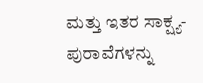ಮತ್ತು ಇತರ ಸಾಕ್ಷ್ಯ-ಪುರಾವೆಗಳನ್ನು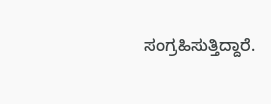ಸಂಗ್ರಹಿಸುತ್ತಿದ್ದಾರೆ.